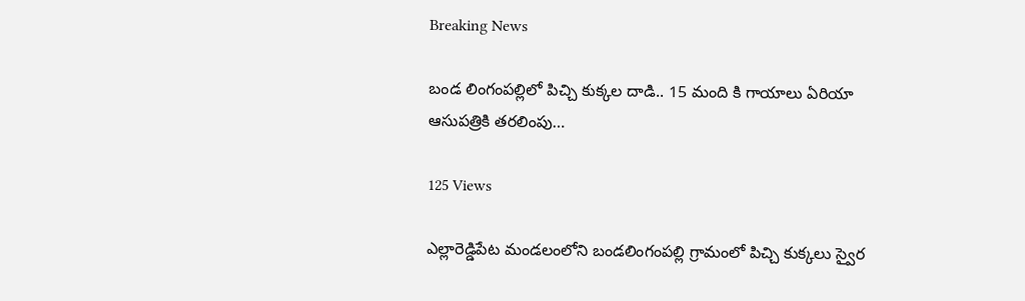Breaking News

బండ లింగంపల్లిలో పిచ్చి కుక్కల దాడి.. 15 మంది కి గాయాలు ఏరియా ఆసుపత్రికి తరలింపు…

125 Views

ఎల్లారెడ్డిపేట మండలంలోని బండలింగంపల్లి గ్రామంలో పిచ్చి కుక్కలు స్వైర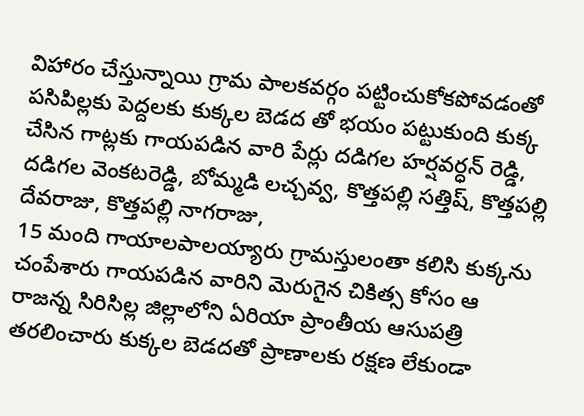విహారం చేస్తున్నాయి గ్రామ పాలకవర్గం పట్టించుకోకపోవడంతో పసిపిల్లకు పెద్దలకు కుక్కల బెడద తో భయం పట్టుకుంది కుక్క చేసిన గాట్లకు గాయపడిన వారి పేర్లు దడిగల హర్షవర్ధన్ రెడ్డి, దడిగల వెంకటరెడ్డి, బోమ్మడి లచ్చవ్వ, కొత్తపల్లి సత్తిష్, కొత్తపల్లి దేవరాజు, కొత్తపల్లి నాగరాజు,
15 మంది గాయాలపాలయ్యారు గ్రామస్తులంతా కలిసి కుక్కను చంపేశారు గాయపడిన వారిని మెరుగైన చికిత్స కోసం ఆ రాజన్న సిరిసిల్ల జిల్లాలోని ఏరియా ప్రాంతీయ ఆసుపత్రి తరలించారు కుక్కల బెడదతో ప్రాణాలకు రక్షణ లేకుండా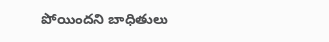పోయిందని బాధితులు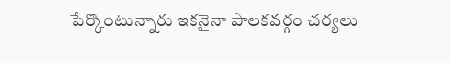పేర్కొంటున్నారు ఇకనైనా పాలకవర్గం చర్యలు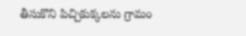తీసుకొని పిచ్చికుక్కలను గ్రామం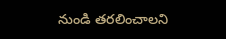నుండి తరలించాలని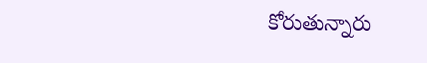కోరుతున్నారు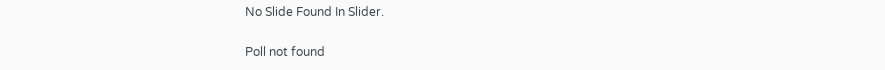No Slide Found In Slider.

Poll not found